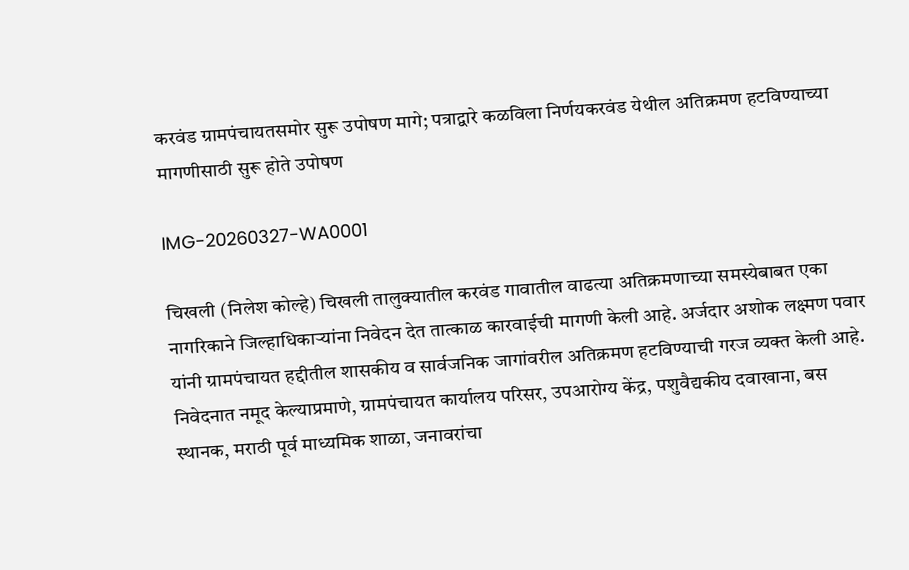करवंड ग्रामपंचायतसमोर सुरू उपोषण मागे; पत्राद्वारे कळविला निर्णयकरवंड येथील अतिक्रमण हटविण्याच्या मागणीसाठी सुरू होते उपोषण

IMG-20260327-WA0001

चिखली (निलेश कोल्हे) चिखली तालुक्यातील करवंड गावातील वाढत्या अतिक्रमणाच्या समस्येबाबत एका नागरिकाने जिल्हाधिकार्‍यांना निवेदन देत तात्काळ कारवाईची मागणी केली आहे. अर्जदार अशोक लक्ष्मण पवार यांनी ग्रामपंचायत हद्दीतील शासकीय व सार्वजनिक जागांवरील अतिक्रमण हटविण्याची गरज व्यक्त केली आहे. निवेदनात नमूद केल्याप्रमाणे, ग्रामपंचायत कार्यालय परिसर, उपआरोग्य केंद्र, पशुवैद्यकीय दवाखाना, बस स्थानक, मराठी पूर्व माध्यमिक शाळा, जनावरांचा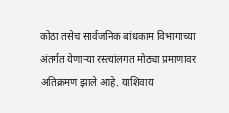कोठा तसेच सार्वजनिक बांधकाम विभागाच्या अंतर्गत येणार्‍या रस्त्यांलगत मोठ्या प्रमाणावर अतिक्रमण झाले आहे. याशिवाय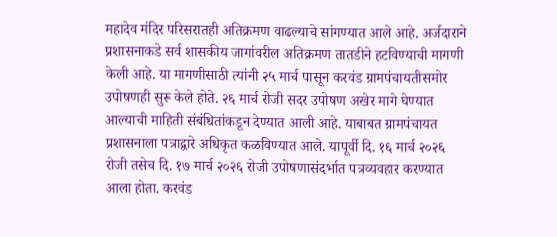महादेव मंदिर परिसरातही अतिक्रमण वाढल्याचे सांगण्यात आले आहे. अर्जदाराने प्रशासनाकडे सर्व शासकीय जागांवरील अतिक्रमण तातडीने हटविण्याची मागणी केली आहे. या मागणीसाठी त्यांनी २५ मार्च पासून करवंड ग्रामपंचायतीसमोर उपोषणही सुरू केले होते. २६ मार्च रोजी सदर उपोषण अखेर मागे घेण्यात आल्याची माहिती संबंधितांकडून देण्यात आली आहे. याबाबत ग्रामपंचायत प्रशासनाला पत्राद्वारे अधिकृत कळविण्यात आले. यापूर्वी दि. १६ मार्च २०२६ रोजी तसेच दि. १७ मार्च २०२६ रोजी उपोषणासंदर्भात पत्रव्यवहार करण्यात आला होता. करवंड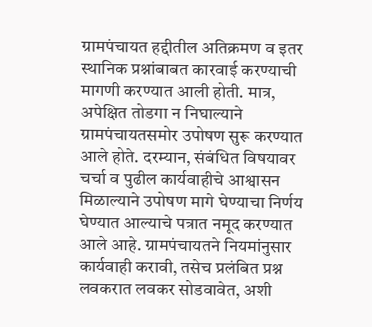ग्रामपंचायत हद्दीतील अतिक्रमण व इतर स्थानिक प्रश्नांबाबत कारवाई करण्याची मागणी करण्यात आली होती. मात्र, अपेक्षित तोडगा न निघाल्याने ग्रामपंचायतसमोर उपोषण सुरू करण्यात आले होते. दरम्यान, संबंधित विषयावर चर्चा व पुढील कार्यवाहीचे आश्वासन मिळाल्याने उपोषण मागे घेण्याचा निर्णय घेण्यात आल्याचे पत्रात नमूद करण्यात आले आहे. ग्रामपंचायतने नियमांनुसार कार्यवाही करावी, तसेच प्रलंबित प्रश्न लवकरात लवकर सोडवावेत, अशी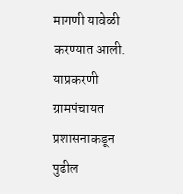मागणी यावेळी करण्यात आली. याप्रकरणी ग्रामपंचायत प्रशासनाकडून पुढील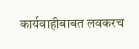कार्यवाहीबाबत लवकरच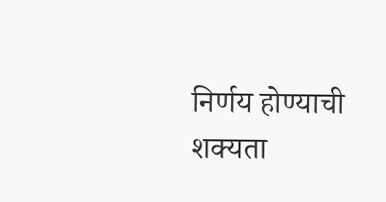निर्णय होण्याची शक्यता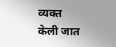व्यक्त केली जात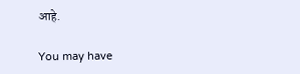आहे.

You may have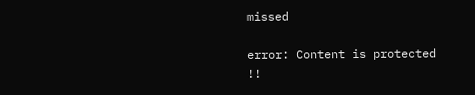missed

error: Content is protected !!